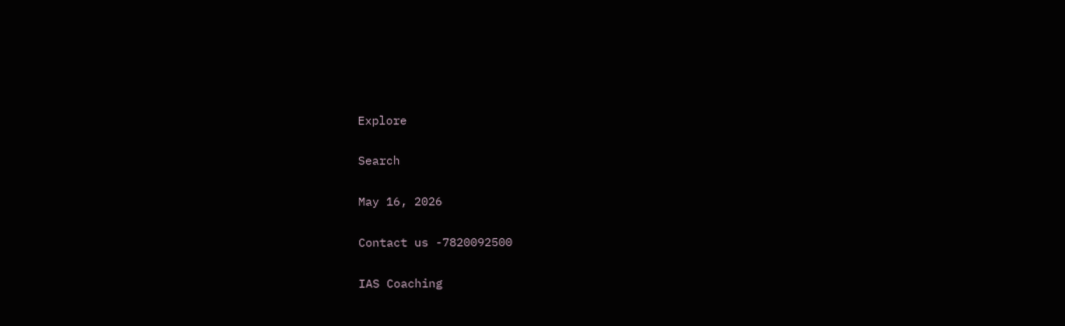Explore

Search

May 16, 2026

Contact us -7820092500

IAS Coaching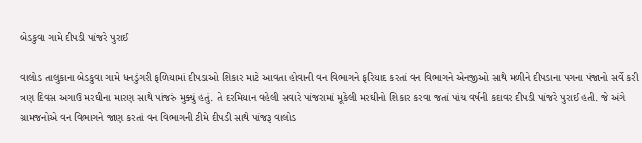બેડકુવા ગામે દીપડી પાંજરે પુરાઈ

વાલોડ તાલુકાના બેડકુવા ગામે ધનડુંગરી ફળિયામાં દીપડાઓ શિકાર માટે આવતા હોવાની વન વિભાગને ફરિયાદ કરતાં વન વિભાગને એનજીઓ સાથે મળીને દીપડાના પગના પંજાનો સર્વે કરી ત્રણ દિવસ અગાઉ મરઘીના મારણ સાથે પાંજરું મુક્યું હતું. તે દરમિયાન વહેલી સવારે પાંજરામાં મૂકેલી મરઘીનો શિકાર કરવા જતાં પાંચ વર્ષની કદાવર દીપડી પાંજરે પુરાઈ હતી. જે અંગે ગ્રામજનોએ વન વિભાગને જાણ કરતાં વન વિભાગની ટીમે દીપડી સાથે પાંજરૂ વાલોડ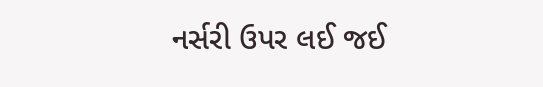નર્સરી ઉપર લઈ જઈ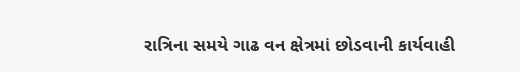રાત્રિના સમયે ગાઢ વન ક્ષેત્રમાં છોડવાની કાર્યવાહી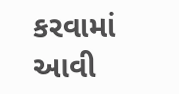કરવામાં આવી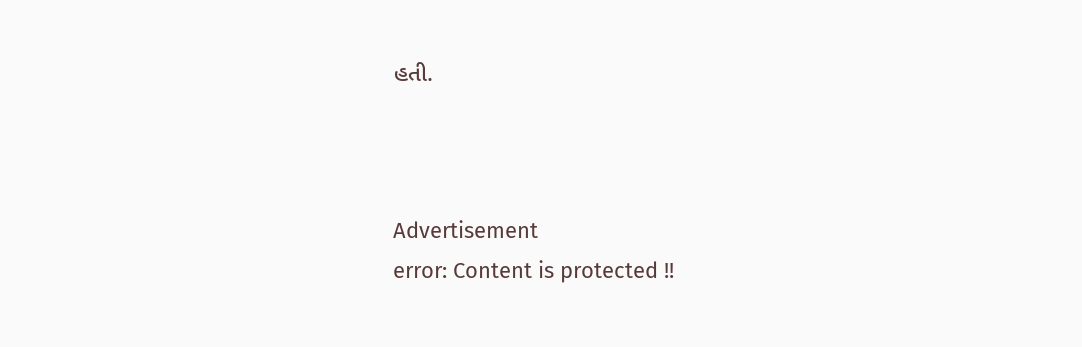હતી.



Advertisement
error: Content is protected !!